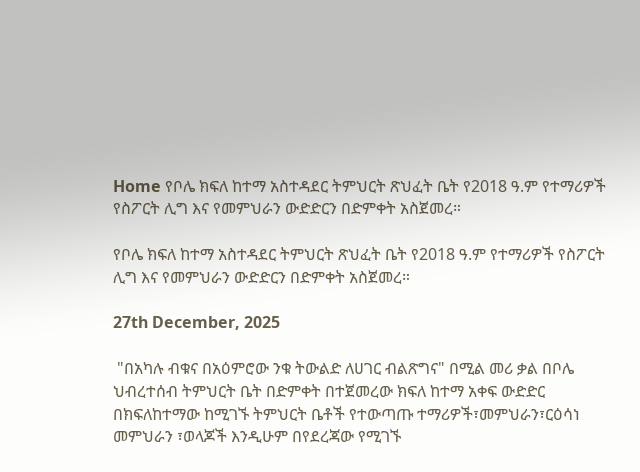Home የቦሌ ክፍለ ከተማ አስተዳደር ትምህርት ጽህፈት ቤት የ2018 ዓ.ም የተማሪዎች የስፖርት ሊግ እና የመምህራን ውድድርን በድምቀት አስጀመረ።

የቦሌ ክፍለ ከተማ አስተዳደር ትምህርት ጽህፈት ቤት የ2018 ዓ.ም የተማሪዎች የስፖርት ሊግ እና የመምህራን ውድድርን በድምቀት አስጀመረ።

27th December, 2025

 "በአካሉ ብቁና በአዕምሮው ንቁ ትውልድ ለሀገር ብልጽግና" በሚል መሪ ቃል በቦሌ ህብረተሰብ ትምህርት ቤት በድምቀት በተጀመረው ክፍለ ከተማ አቀፍ ውድድር በክፍለከተማው ከሚገኙ ትምህርት ቤቶች የተውጣጡ ተማሪዎች፣መምህራን፣ርዕሳነ መምህራን ፣ወላጆች እንዲሁም በየደረጃው የሚገኙ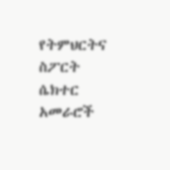የትምህርትና ስፖርት ሴክተር አመራሮች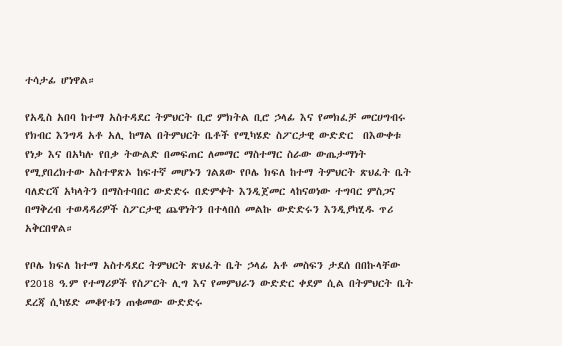ተሳታፊ ሆነዋል።

የአዲስ አበባ ከተማ አስተዳደር ትምህርት ቢሮ ምክትል ቢሮ ኃላፊ እና የመክፈቻ መርሀግብሩ የክብር እንግዳ አቶ አሊ ከማል በትምህርት ቤቶች የሚካሄድ ስፖርታዊ ውድድር  በእውቀቱ የነቃ እና በአካሉ የበቃ ትውልድ በመፍጠር ለመማር ማስተማር ስራው ውጤታማነት የሚያበረክተው አስተዋጽኦ ከፍተኛ መሆኑን ገልጸው የቦሌ ክፍለ ከተማ ትምህርት ጽህፈት ቤት ባለድርሻ አካላትን በማስተባበር ውድድሩ በድምቀት እንዲጀመር ላከናወነው ተግባር ምስጋና በማቅረብ ተወዳዳሪዎች ስፖርታዊ ጨዋነትን በተላበሰ መልኩ ውድድሩን እንዲያካሂዱ ጥሪ አቅርበዋል።

የቦሌ ክፍለ ከተማ አስተዳደር ትምህርት ጽህፈት ቤት ኃላፊ አቶ መስፍን ታደሰ በበኩላቸው የ2018 ዓ.ም የተማሪዎች የስፖርት ሊግ እና የመምህራን ውድድር ቀደም ሲል በትምህርት ቤት ደረጃ ሲካሄድ መቆየቱን ጠቁመው ውድድሩ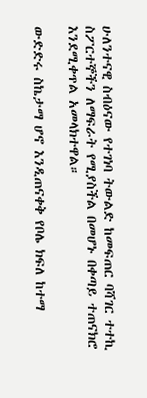ሁለንተናዊ ስብዕናው የተገነባ ትውልድ ከመፍጠር ባሻገር ተተኪ ስፖርተኞችን ለማፍራት የሚያስችል በመሆኑ በቀጣይ ተጠናክሮ እንደሚቀጥል አመላክተዋል።

ውድድሩ ስኬታማ ሆኖ እንዲጠናቀቅ የቦሌ ክፍለ ከተማ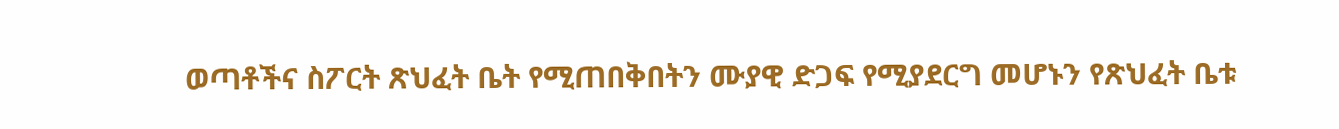ወጣቶችና ስፖርት ጽህፈት ቤት የሚጠበቅበትን ሙያዊ ድጋፍ የሚያደርግ መሆኑን የጽህፈት ቤቱ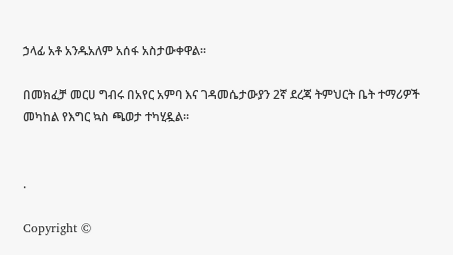ኃላፊ አቶ አንዱአለም አሰፋ አስታውቀዋል።

በመክፈቻ መርሀ ግብሩ በአየር አምባ እና ገዳመሴታውያን 2ኛ ደረጃ ትምህርት ቤት ተማሪዎች መካከል የእግር ኳስ ጫወታ ተካሂዷል።


.

Copyright ©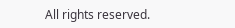All rights reserved.